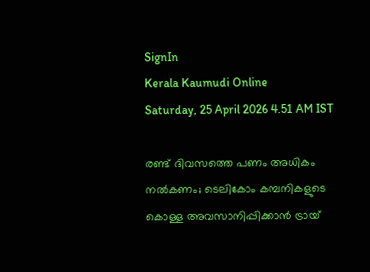SignIn
Kerala Kaumudi Online
Saturday, 25 April 2026 4.51 AM IST

രണ്ട് ദിവസത്തെ പണം അധികം നല്‍കണം; ടെലികോം കമ്പനികളുടെ കൊള്ള അവസാനിപ്പിക്കാന്‍ ട്രായ്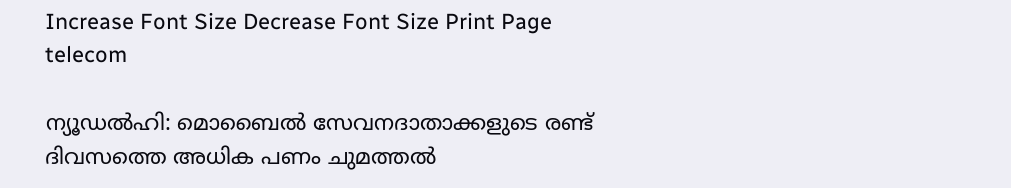Increase Font Size Decrease Font Size Print Page
telecom

ന്യൂഡല്‍ഹി: മൊബൈല്‍ സേവനദാതാക്കളുടെ രണ്ട് ദിവസത്തെ അധിക പണം ചുമത്തല്‍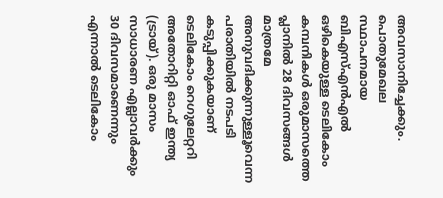അവസാനിച്ചേക്കും. പൊതുമേഖല സ്ഥാപനമായ ബിഎസ്എന്‍എല്‍ ഒഴികെയുള്ള ടെലികോം കമ്പനികള്‍ ഒരുമാസത്തെ പ്ലാനില്‍ 28 ദിവസങ്ങള്‍ മാത്രമേ അനുവദിക്കുന്നുള്ളൂവെന്ന പരാതിയില്‍ നടപടി കടുപ്പിക്കുകയാണ് ടെലികോം റെഗുലേറ്ററി അതോറിറ്റി ഓഫ് ഇന്ത്യ (ട്രായ്). ഒരു മാസം സാധാരണ എല്ലാവര്‍ക്കും 30 ദിവസമാണെന്നും എന്നാല്‍ ടെലികോം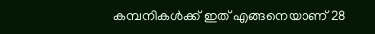കമ്പനികള്‍ക്ക് ഇത് എങ്ങനെയാണ് 28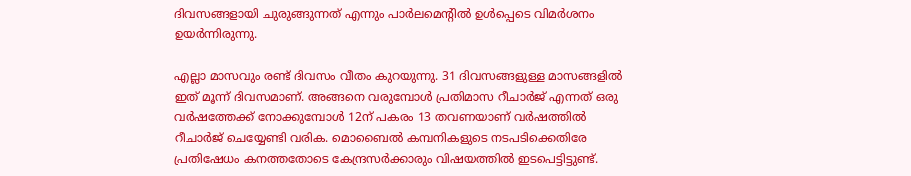ദിവസങ്ങളായി ചുരുങ്ങുന്നത് എന്നും പാര്‍ലമെന്റില്‍ ഉള്‍പ്പെടെ വിമര്‍ശനം ഉയര്‍ന്നിരുന്നു.

എല്ലാ മാസവും രണ്ട് ദിവസം വീതം കുറയുന്നു. 31 ദിവസങ്ങളുള്ള മാസങ്ങളില്‍ ഇത് മൂന്ന് ദിവസമാണ്. അങ്ങനെ വരുമ്പോള്‍ പ്രതിമാസ റീചാര്‍ജ് എന്നത് ഒരു വര്‍ഷത്തേക്ക് നോക്കുമ്പോള്‍ 12ന് പകരം 13 തവണയാണ് വര്‍ഷത്തില്‍ റീചാര്‍ജ് ചെയ്യേണ്ടി വരിക. മൊബൈല്‍ കമ്പനികളുടെ നടപടിക്കെതിരേ പ്രതിഷേധം കനത്തതോടെ കേന്ദ്രസര്‍ക്കാരും വിഷയത്തില്‍ ഇടപെട്ടിട്ടുണ്ട്.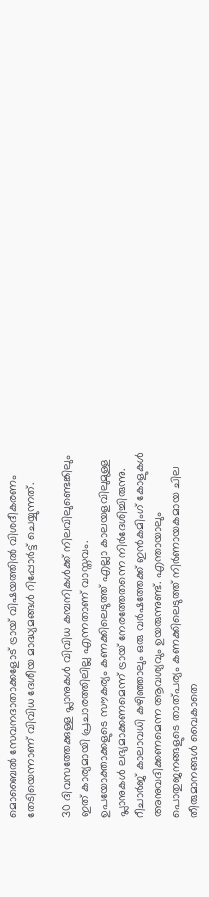മൊബൈല്‍ സേവനദാതാക്കളോട് ട്രായ് വിഷയത്തില്‍ വിശദീകരണം തേടിയെന്നാണ് വിവിധ ദേശീയ മാദ്ധ്യമങ്ങള്‍ റിപ്പോര്‍ട്ട് ചെയ്യുന്നത്.

30 ദിവസത്തേക്കുള്ള പ്ലാനുകള്‍ വിവിധ കമ്പനികള്‍ക്ക് നിലവിലുണ്ടെങ്കിലും ഇത് കാര്യമായി പ്രചാരത്തിലില്ല എന്നതാണ് വാസ്തവം. ഉപയോക്താക്കളുടെ സൗകര്യം കണക്കിലെടുത്ത് എല്ലാ കാലയളവിലുമുള്ള പ്ലാനുകള്‍ ലഭ്യമാക്കണമെന്ന് ട്രായ് നേരത്തേതന്നെ നിര്‍ദേശിച്ചിരുന്നു. റീചാര്‍ജ് കാലാവധി കഴിഞ്ഞാലും ഒരു വര്‍ഷത്തേക്ക് ഇന്‍കമിംഗ് കോളുകള്‍ അനുവദിക്കണമെന്ന ആവശ്യവും ഉയരുന്നുണ്ട്. എന്തായാലും പൊതുജനങ്ങളുടെ താത്പര്യം കണക്കിലെടുത്ത് നിര്‍ണായകമായ ചില തീരുമാനങ്ങള്‍ വൈകാതെ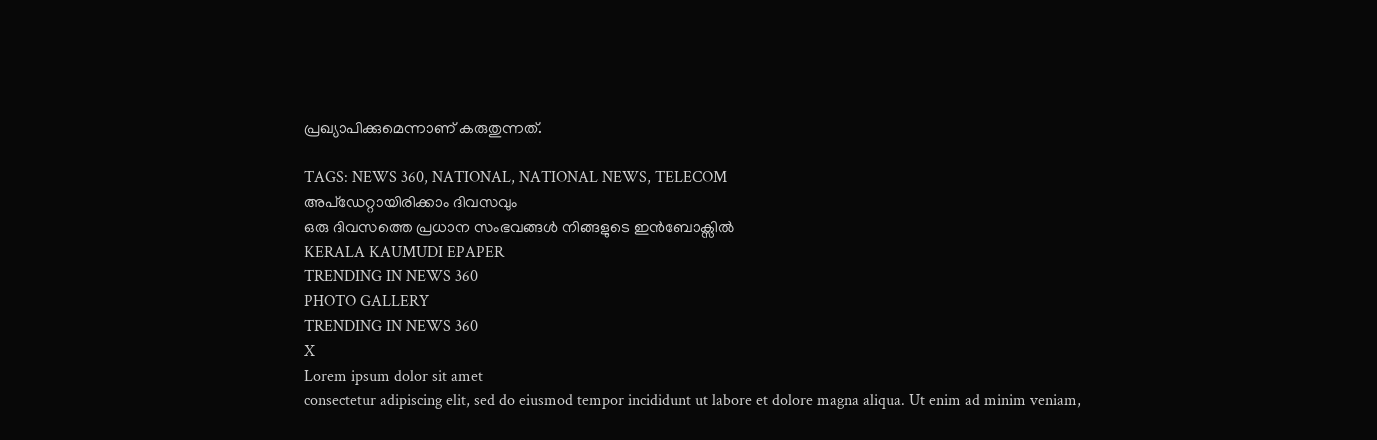പ്രഖ്യാപിക്കുമെന്നാണ് കരുതുന്നത്.

TAGS: NEWS 360, NATIONAL, NATIONAL NEWS, TELECOM
അപ്ഡേറ്റായിരിക്കാം ദിവസവും
ഒരു ദിവസത്തെ പ്രധാന സംഭവങ്ങൾ നിങ്ങളുടെ ഇൻബോക്സിൽ
KERALA KAUMUDI EPAPER
TRENDING IN NEWS 360
PHOTO GALLERY
TRENDING IN NEWS 360
X
Lorem ipsum dolor sit amet
consectetur adipiscing elit, sed do eiusmod tempor incididunt ut labore et dolore magna aliqua. Ut enim ad minim veniam,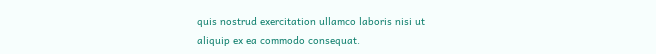quis nostrud exercitation ullamco laboris nisi ut aliquip ex ea commodo consequat.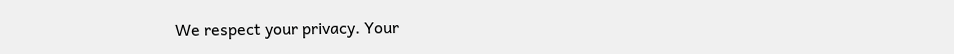We respect your privacy. Your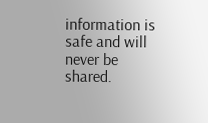information is safe and will never be shared.